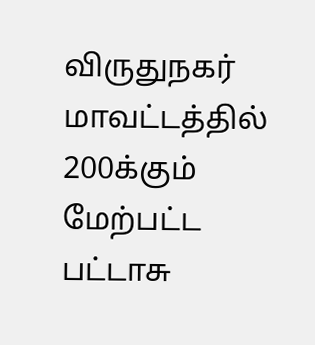விருதுநகர் மாவட்டத்தில் 200க்கும் மேற்பட்ட பட்டாசு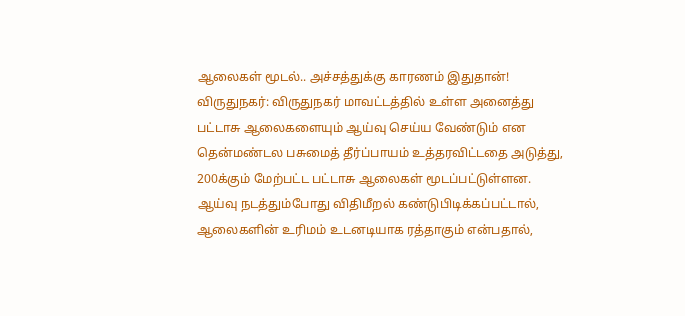ஆலைகள் மூடல்.. அச்சத்துக்கு காரணம் இதுதான்!
விருதுநகர்: விருதுநகர் மாவட்டத்தில் உள்ள அனைத்து பட்டாசு ஆலைகளையும் ஆய்வு செய்ய வேண்டும் என தென்மண்டல பசுமைத் தீர்ப்பாயம் உத்தரவிட்டதை அடுத்து, 200க்கும் மேற்பட்ட பட்டாசு ஆலைகள் மூடப்பட்டுள்ளன.
ஆய்வு நடத்தும்போது விதிமீறல் கண்டுபிடிக்கப்பட்டால், ஆலைகளின் உரிமம் உடனடியாக ரத்தாகும் என்பதால்,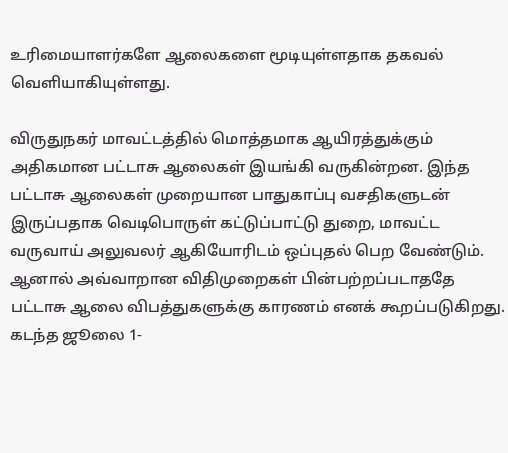உரிமையாளர்களே ஆலைகளை மூடியுள்ளதாக தகவல் வெளியாகியுள்ளது.

விருதுநகர் மாவட்டத்தில் மொத்தமாக ஆயிரத்துக்கும் அதிகமான பட்டாசு ஆலைகள் இயங்கி வருகின்றன. இந்த பட்டாசு ஆலைகள் முறையான பாதுகாப்பு வசதிகளுடன் இருப்பதாக வெடிபொருள் கட்டுப்பாட்டு துறை, மாவட்ட வருவாய் அலுவலர் ஆகியோரிடம் ஒப்புதல் பெற வேண்டும். ஆனால் அவ்வாறான விதிமுறைகள் பின்பற்றப்படாததே பட்டாசு ஆலை விபத்துகளுக்கு காரணம் எனக் கூறப்படுகிறது.
கடந்த ஜூலை 1-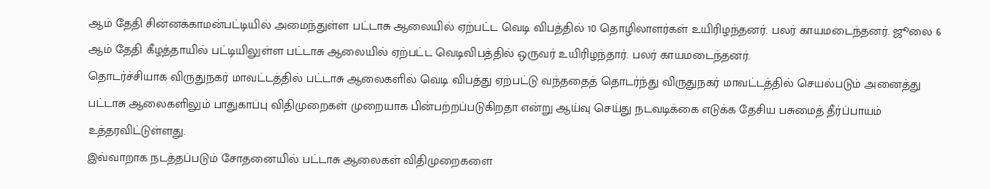ஆம் தேதி சின்னக்காமன்பட்டியில் அமைந்துள்ள பட்டாசு ஆலையில் ஏற்பட்ட வெடி விபத்தில் 10 தொழிலாளர்கள் உயிரிழந்தனர். பலர் காயமடைந்தனர். ஜூலை 6 ஆம் தேதி கீழத்தாயில் பட்டியிலுள்ள பட்டாசு ஆலையில் ஏற்பட்ட வெடிவிபத்தில் ஒருவர் உயிரிழந்தார். பலர் காயமடைந்தனர்.
தொடர்ச்சியாக விருதுநகர் மாவட்டத்தில் பட்டாசு ஆலைகளில் வெடி விபத்து ஏற்பட்டு வந்ததைத் தொடர்ந்து விருதுநகர் மாவட்டத்தில் செயல்படும் அனைத்து பட்டாசு ஆலைகளிலும் பாதுகாப்பு விதிமுறைகள் முறையாக பின்பற்றப்படுகிறதா என்று ஆய்வு செய்து நடவடிக்கை எடுக்க தேசிய பசுமைத் தீர்ப்பாயம் உத்தரவிட்டுள்ளது.
இவ்வாறாக நடத்தப்படும் சோதனையில் பட்டாசு ஆலைகள் விதிமுறைகளை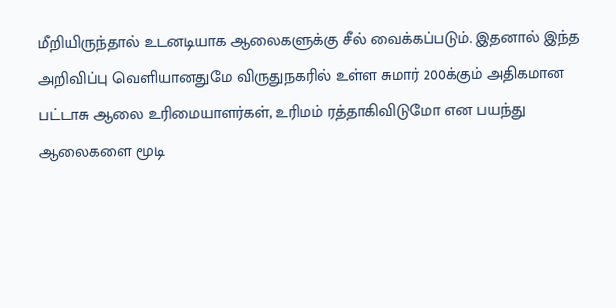மீறியிருந்தால் உடனடியாக ஆலைகளுக்கு சீல் வைக்கப்படும். இதனால் இந்த அறிவிப்பு வெளியானதுமே விருதுநகரில் உள்ள சுமார் 200க்கும் அதிகமான பட்டாசு ஆலை உரிமையாளர்கள், உரிமம் ரத்தாகிவிடுமோ என பயந்து ஆலைகளை மூடி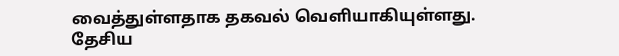வைத்துள்ளதாக தகவல் வெளியாகியுள்ளது.
தேசிய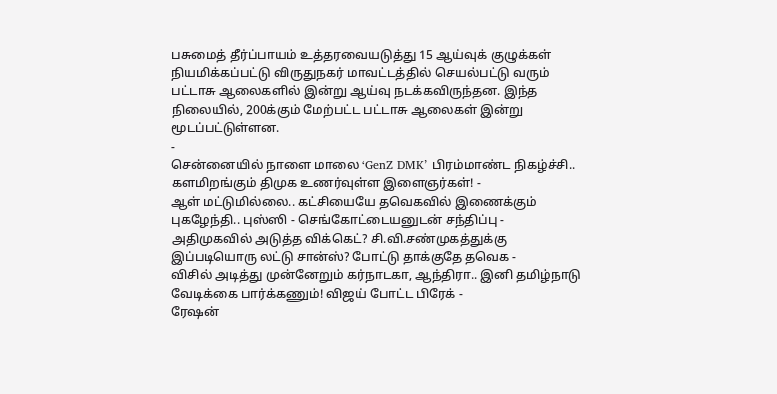பசுமைத் தீர்ப்பாயம் உத்தரவையடுத்து 15 ஆய்வுக் குழுக்கள் நியமிக்கப்பட்டு விருதுநகர் மாவட்டத்தில் செயல்பட்டு வரும் பட்டாசு ஆலைகளில் இன்று ஆய்வு நடக்கவிருந்தன. இந்த நிலையில், 200க்கும் மேற்பட்ட பட்டாசு ஆலைகள் இன்று மூடப்பட்டுள்ளன.
-
சென்னையில் நாளை மாலை ‘GenZ DMK’ பிரம்மாண்ட நிகழ்ச்சி.. களமிறங்கும் திமுக உணர்வுள்ள இளைஞர்கள்! -
ஆள் மட்டுமில்லை.. கட்சியையே தவெகவில் இணைக்கும் புகழேந்தி.. புஸ்ஸி - செங்கோட்டையனுடன் சந்திப்பு -
அதிமுகவில் அடுத்த விக்கெட்? சி.வி.சண்முகத்துக்கு இப்படியொரு லட்டு சான்ஸ்? போட்டு தாக்குதே தவெக -
விசில் அடித்து முன்னேறும் கர்நாடகா, ஆந்திரா.. இனி தமிழ்நாடு வேடிக்கை பார்க்கணும்! விஜய் போட்ட பிரேக் -
ரேஷன்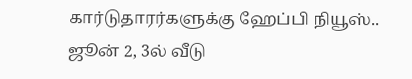கார்டுதாரர்களுக்கு ஹேப்பி நியூஸ்.. ஜூன் 2, 3ல் வீடு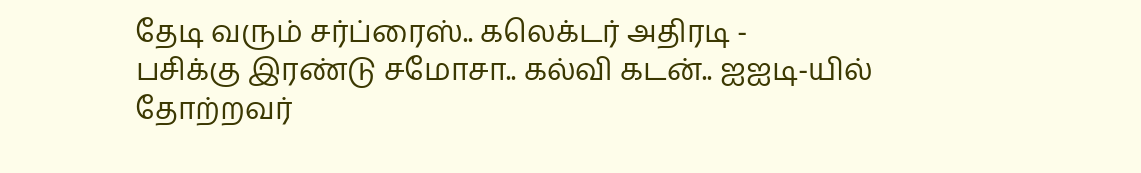தேடி வரும் சர்ப்ரைஸ்.. கலெக்டர் அதிரடி -
பசிக்கு இரண்டு சமோசா.. கல்வி கடன்.. ஐஐடி-யில் தோற்றவர்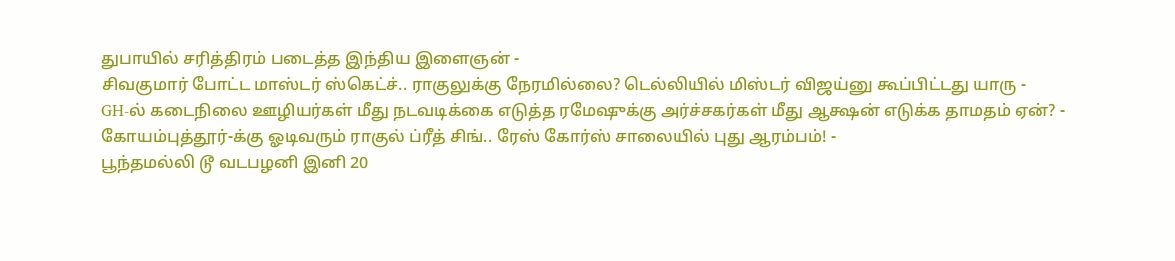துபாயில் சரித்திரம் படைத்த இந்திய இளைஞன் -
சிவகுமார் போட்ட மாஸ்டர் ஸ்கெட்ச்.. ராகுலுக்கு நேரமில்லை? டெல்லியில் மிஸ்டர் விஜய்னு கூப்பிட்டது யாரு -
GH-ல் கடைநிலை ஊழியர்கள் மீது நடவடிக்கை எடுத்த ரமேஷுக்கு அர்ச்சகர்கள் மீது ஆக்ஷன் எடுக்க தாமதம் ஏன்? -
கோயம்புத்தூர்-க்கு ஓடிவரும் ராகுல் ப்ரீத் சிங்.. ரேஸ் கோர்ஸ் சாலையில் புது ஆரம்பம்! -
பூந்தமல்லி டூ வடபழனி இனி 20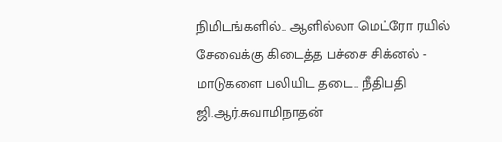நிமிடங்களில்.. ஆளில்லா மெட்ரோ ரயில் சேவைக்கு கிடைத்த பச்சை சிக்னல் -
மாடுகளை பலியிட தடை.. நீதிபதி ஜி.ஆர்.சுவாமிநாதன்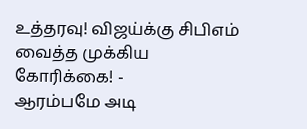உத்தரவு! விஜய்க்கு சிபிஎம் வைத்த முக்கிய கோரிக்கை! -
ஆரம்பமே அடி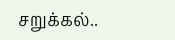சறுக்கல்..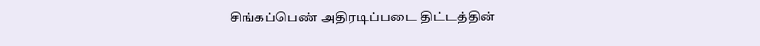சிங்கப்பெண் அதிரடிப்படை திட்டத்தின்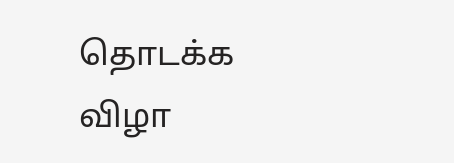தொடக்க விழா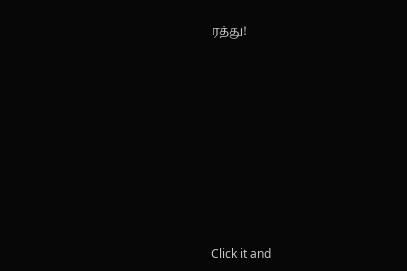ரத்து!












Click it and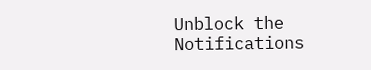Unblock the Notifications